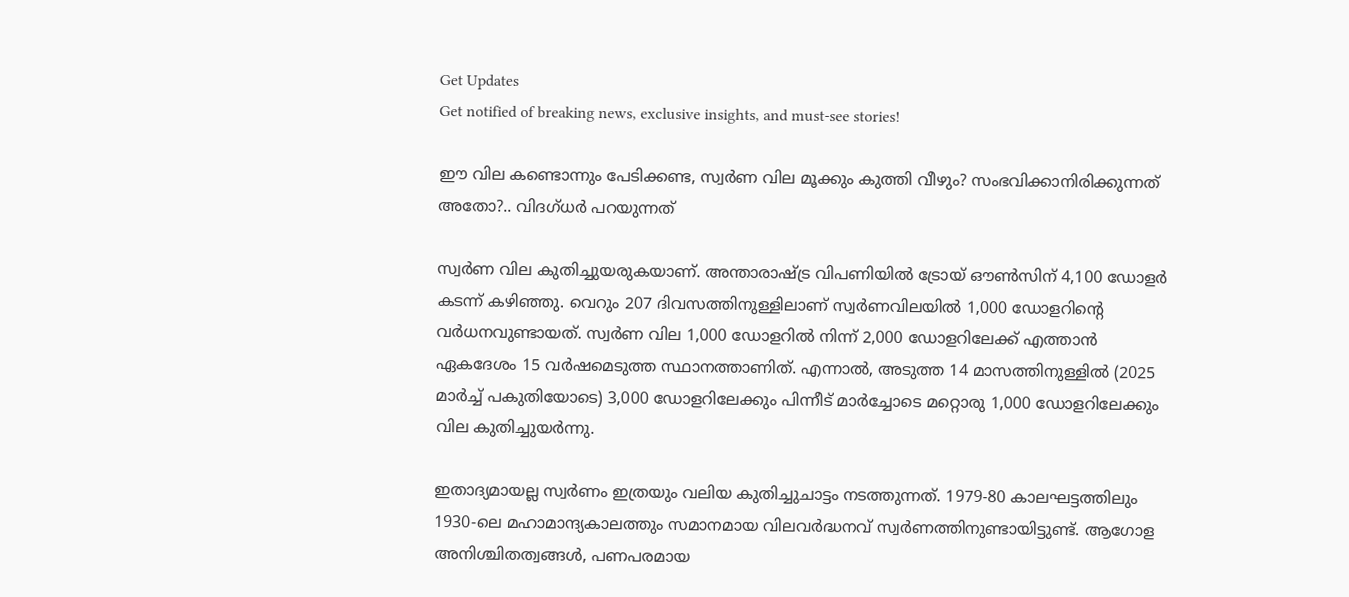Get Updates
Get notified of breaking news, exclusive insights, and must-see stories!

ഈ വില കണ്ടൊന്നും പേടിക്കണ്ട, സ്വർണ വില മൂക്കും കുത്തി വീഴും? സംഭവിക്കാനിരിക്കുന്നത് അതോ?.. വിദഗ്ധർ പറയുന്നത്

സ്വർണ വില കുതിച്ചുയരുകയാണ്. അന്താരാഷ്ട്ര വിപണിയിൽ ട്രോയ് ഔൺസിന് 4,100 ഡോളർ കടന്ന് കഴിഞ്ഞു. വെറും 207 ദിവസത്തിനുള്ളിലാണ് സ്വർണവിലയിൽ 1,000 ഡോളറിന്റെ വർധനവുണ്ടായത്. സ്വർണ വില 1,000 ഡോളറിൽ നിന്ന് 2,000 ഡോളറിലേക്ക് എത്താൻ ഏകദേശം 15 വർഷമെടുത്ത സ്ഥാനത്താണിത്. എന്നാൽ, അടുത്ത 14 മാസത്തിനുള്ളിൽ (2025 മാർച്ച് പകുതിയോടെ) 3,000 ഡോളറിലേക്കും പിന്നീട് മാർച്ചോടെ മറ്റൊരു 1,000 ഡോളറിലേക്കും വില കുതിച്ചുയർന്നു.

ഇതാദ്യമായല്ല സ്വർണം ഇത്രയും വലിയ കുതിച്ചുചാട്ടം നടത്തുന്നത്. 1979-80 കാലഘട്ടത്തിലും 1930-ലെ മഹാമാന്ദ്യകാലത്തും സമാനമായ വിലവർദ്ധനവ് സ്വർണത്തിനുണ്ടായിട്ടുണ്ട്. ആഗോള അനിശ്ചിതത്വങ്ങൾ, പണപരമായ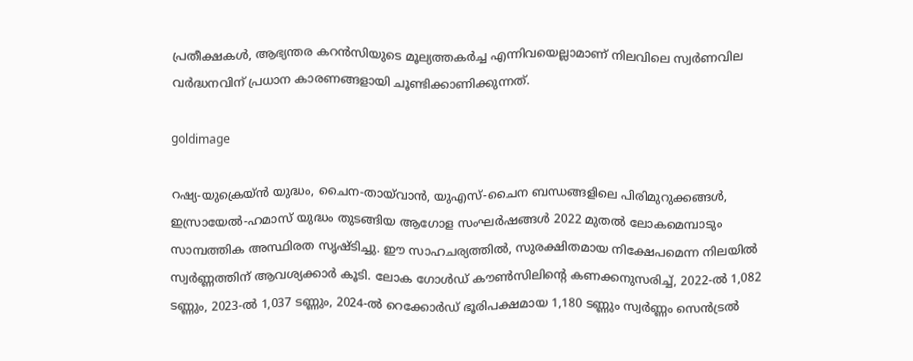പ്രതീക്ഷകൾ, ആഭ്യന്തര കറൻസിയുടെ മൂല്യത്തകർച്ച എന്നിവയെല്ലാമാണ് നിലവിലെ സ്വർണവില വർദ്ധനവിന് പ്രധാന കാരണങ്ങളായി ചൂണ്ടിക്കാണിക്കുന്നത്.

goldimage

റഷ്യ-യുക്രെയ്ൻ യുദ്ധം, ചൈന-തായ്‌വാൻ, യുഎസ്-ചൈന ബന്ധങ്ങളിലെ പിരിമുറുക്കങ്ങൾ, ഇസ്രായേൽ-ഹമാസ് യുദ്ധം തുടങ്ങിയ ആഗോള സംഘർഷങ്ങൾ 2022 മുതൽ ലോകമെമ്പാടും സാമ്പത്തിക അസ്ഥിരത സൃഷ്ടിച്ചു. ഈ സാഹചര്യത്തിൽ, സുരക്ഷിതമായ നിക്ഷേപമെന്ന നിലയിൽ സ്വർണ്ണത്തിന് ആവശ്യക്കാർ കൂടി. ലോക ഗോൾഡ് കൗൺസിലിന്റെ കണക്കനുസരിച്ച്, 2022-ൽ 1,082 ടണ്ണും, 2023-ൽ 1,037 ടണ്ണും, 2024-ൽ റെക്കോർഡ് ഭൂരിപക്ഷമായ 1,180 ടണ്ണും സ്വർണ്ണം സെൻട്രൽ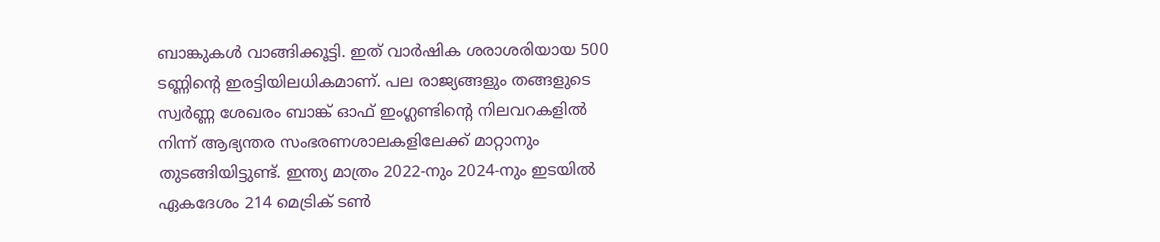ബാങ്കുകൾ വാങ്ങിക്കൂട്ടി. ഇത് വാർഷിക ശരാശരിയായ 500 ടണ്ണിന്റെ ഇരട്ടിയിലധികമാണ്. പല രാജ്യങ്ങളും തങ്ങളുടെ സ്വർണ്ണ ശേഖരം ബാങ്ക് ഓഫ് ഇംഗ്ലണ്ടിന്റെ നിലവറകളിൽ നിന്ന് ആഭ്യന്തര സംഭരണശാലകളിലേക്ക് മാറ്റാനും തുടങ്ങിയിട്ടുണ്ട്. ഇന്ത്യ മാത്രം 2022-നും 2024-നും ഇടയിൽ ഏകദേശം 214 മെട്രിക് ടൺ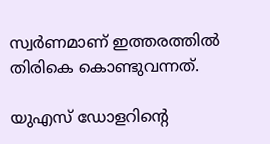സ്വർണമാണ് ഇത്തരത്തിൽ തിരികെ കൊണ്ടുവന്നത്.

യുഎസ് ഡോളറിന്റെ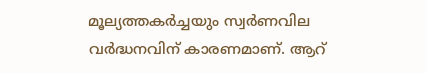മൂല്യത്തകർച്ചയും സ്വർണവില വർദ്ധനവിന് കാരണമാണ്. ആറ്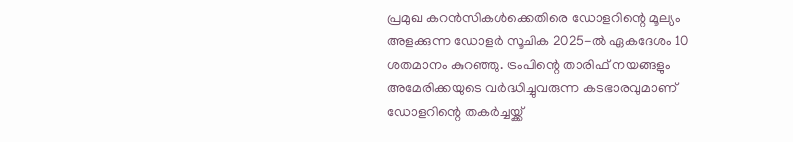പ്രമുഖ കറൻസികൾക്കെതിരെ ഡോളറിന്റെ മൂല്യം അളക്കുന്ന ഡോളർ സൂചിക 2025-ൽ ഏകദേശം 10 ശതമാനം കുറഞ്ഞു. ട്രംപിന്റെ താരിഫ് നയങ്ങളും അമേരിക്കയുടെ വർദ്ധിച്ചുവരുന്ന കടഭാരവുമാണ് ഡോളറിന്റെ തകർച്ചയ്ക്ക്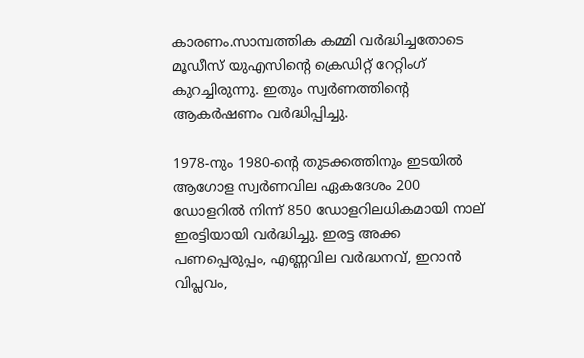കാരണം.സാമ്പത്തിക കമ്മി വർദ്ധിച്ചതോടെ മൂഡീസ് യുഎസിന്റെ ക്രെഡിറ്റ് റേറ്റിംഗ് കുറച്ചിരുന്നു. ഇതും സ്വർണത്തിന്റെ ആകർഷണം വർദ്ധിപ്പിച്ചു.

1978-നും 1980-ന്റെ തുടക്കത്തിനും ഇടയിൽ ആഗോള സ്വർണവില ഏകദേശം 200 ഡോളറിൽ നിന്ന് 850 ഡോളറിലധികമായി നാല് ഇരട്ടിയായി വർദ്ധിച്ചു. ഇരട്ട അക്ക പണപ്പെരുപ്പം, എണ്ണവില വർദ്ധനവ്, ഇറാൻ വിപ്ലവം,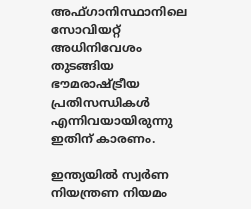അഫ്ഗാനിസ്ഥാനിലെ സോവിയറ്റ് അധിനിവേശം തുടങ്ങിയ ഭൗമരാഷ്ട്രീയ പ്രതിസന്ധികൾ എന്നിവയായിരുന്നു ഇതിന് കാരണം.

ഇന്ത്യയിൽ സ്വർണ നിയന്ത്രണ നിയമം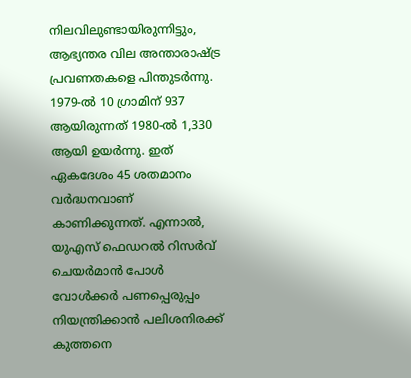നിലവിലുണ്ടായിരുന്നിട്ടും, ആഭ്യന്തര വില അന്താരാഷ്ട്ര പ്രവണതകളെ പിന്തുടർന്നു. 1979-ൽ 10 ഗ്രാമിന് 937 ആയിരുന്നത് 1980-ൽ 1,330 ആയി ഉയർന്നു. ഇത് ഏകദേശം 45 ശതമാനം വർദ്ധനവാണ് കാണിക്കുന്നത്. എന്നാൽ, യുഎസ് ഫെഡറൽ റിസർവ് ചെയർമാൻ പോൾ വോൾക്കർ പണപ്പെരുപ്പം നിയന്ത്രിക്കാൻ പലിശനിരക്ക് കുത്തനെ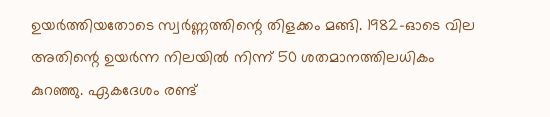ഉയർത്തിയതോടെ സ്വർണ്ണത്തിന്റെ തിളക്കം മങ്ങി. 1982-ഓടെ വില അതിന്റെ ഉയർന്ന നിലയിൽ നിന്ന് 50 ശതമാനത്തിലധികം കുറഞ്ഞു. ഏകദേശം രണ്ട്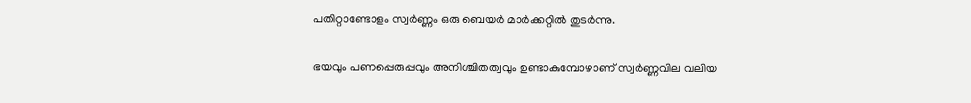പതിറ്റാണ്ടോളം സ്വർണ്ണം ഒരു ബെയർ മാർക്കറ്റിൽ തുടർന്നു.

ഭയവും പണപ്പെരുപ്പവും അനിശ്ചിതത്വവും ഉണ്ടാകുമ്പോഴാണ് സ്വർണ്ണവില വലിയ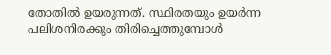തോതിൽ ഉയരുന്നത്. സ്ഥിരതയും ഉയർന്ന പലിശനിരക്കും തിരിച്ചെത്തുമ്പോൾ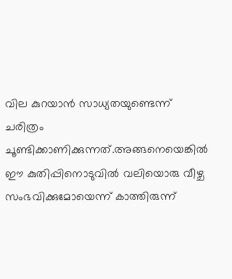വില കുറയാൻ സാധ്യതയുണ്ടെന്ന് ചരിത്രം ചൂണ്ടിക്കാണിക്കുന്നത്.അങ്ങനെയെങ്കിൽ ഈ കുതിപ്പിനൊടുവിൽ വലിയൊരു വീഴ്ച സംഭവിക്കുമോയെന്ന് കാത്തിരുന്ന്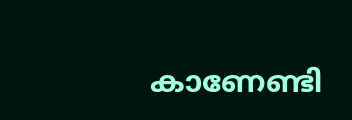കാണേണ്ടി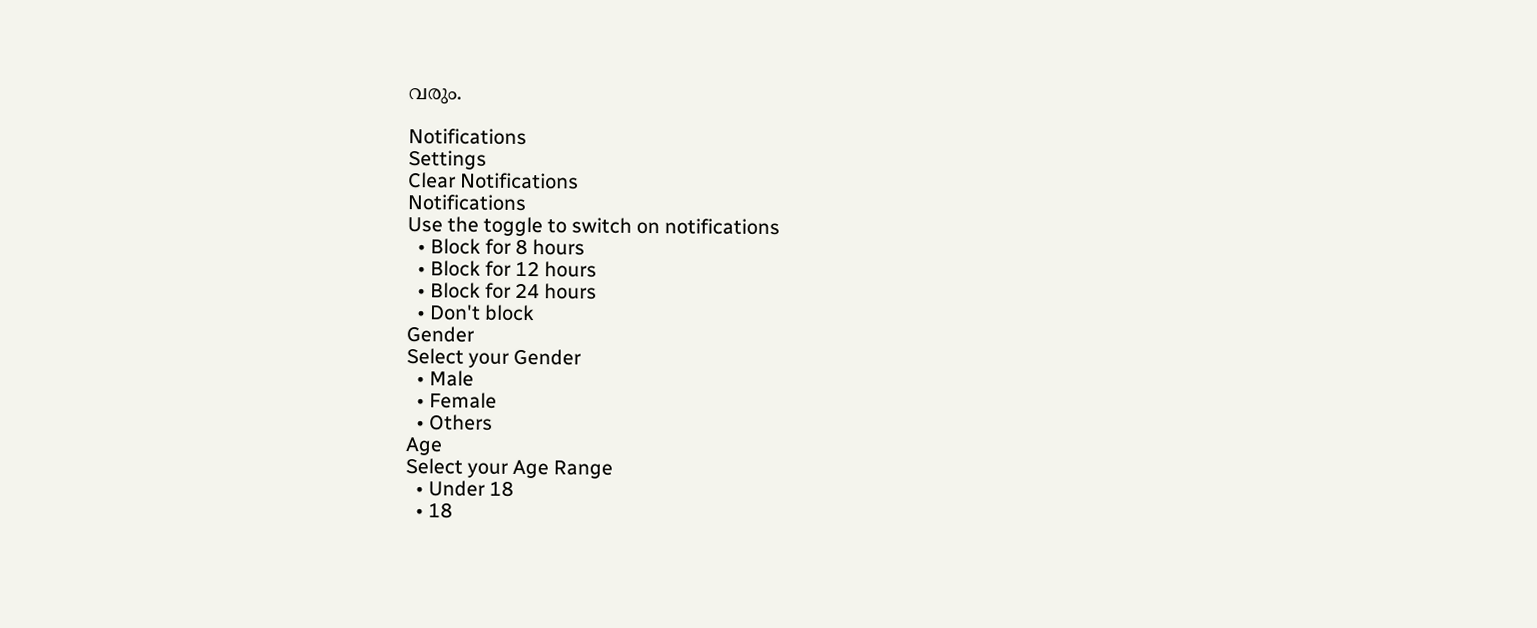വരും.

Notifications
Settings
Clear Notifications
Notifications
Use the toggle to switch on notifications
  • Block for 8 hours
  • Block for 12 hours
  • Block for 24 hours
  • Don't block
Gender
Select your Gender
  • Male
  • Female
  • Others
Age
Select your Age Range
  • Under 18
  • 18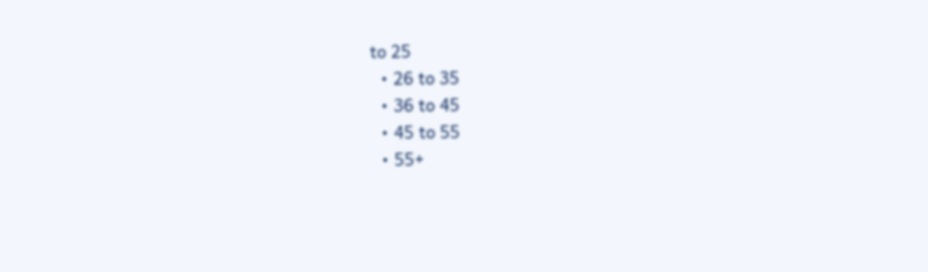to 25
  • 26 to 35
  • 36 to 45
  • 45 to 55
  • 55+